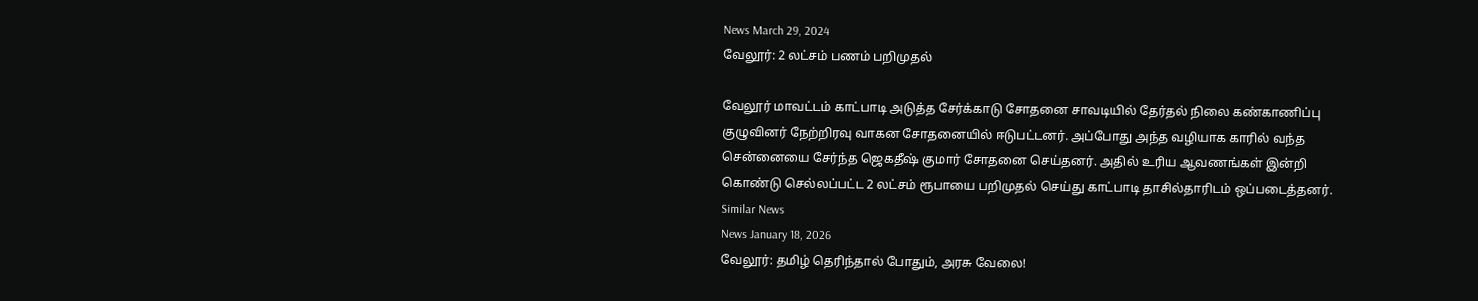News March 29, 2024
வேலூர்: 2 லட்சம் பணம் பறிமுதல்

வேலூர் மாவட்டம் காட்பாடி அடுத்த சேர்க்காடு சோதனை சாவடியில் தேர்தல் நிலை கண்காணிப்பு குழுவினர் நேற்றிரவு வாகன சோதனையில் ஈடுபட்டனர். அப்போது அந்த வழியாக காரில் வந்த சென்னையை சேர்ந்த ஜெகதீஷ் குமார் சோதனை செய்தனர். அதில் உரிய ஆவணங்கள் இன்றி கொண்டு செல்லப்பட்ட 2 லட்சம் ரூபாயை பறிமுதல் செய்து காட்பாடி தாசில்தாரிடம் ஒப்படைத்தனர்.
Similar News
News January 18, 2026
வேலூர்: தமிழ் தெரிந்தால் போதும், அரசு வேலை!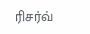ரிசர்வ்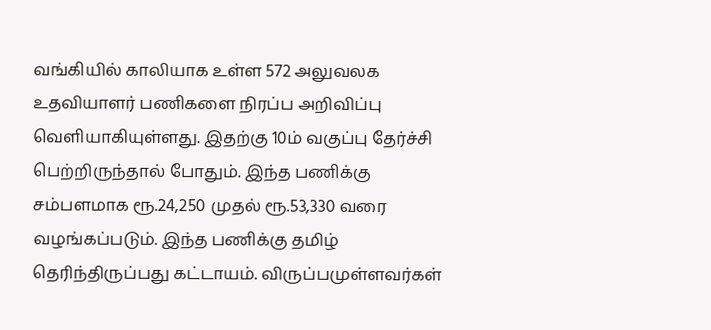வங்கியில் காலியாக உள்ள 572 அலுவலக உதவியாளர் பணிகளை நிரப்ப அறிவிப்பு வெளியாகியுள்ளது. இதற்கு 10ம் வகுப்பு தேர்ச்சி பெற்றிருந்தால் போதும். இந்த பணிக்கு சம்பளமாக ரூ.24,250 முதல் ரூ.53,330 வரை வழங்கப்படும். இந்த பணிக்கு தமிழ் தெரிந்திருப்பது கட்டாயம். விருப்பமுள்ளவர்கள்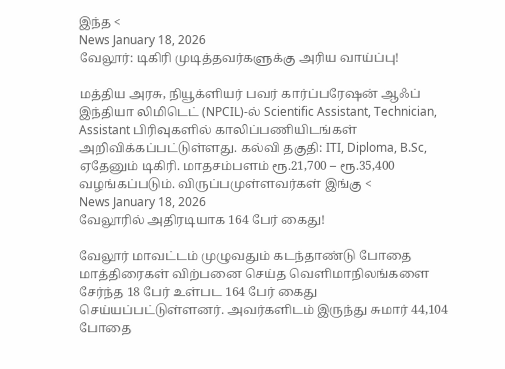இந்த <
News January 18, 2026
வேலூர்: டிகிரி முடித்தவர்களுக்கு அரிய வாய்ப்பு!

மத்திய அரசு, நியூக்ளியர் பவர் கார்ப்பரேஷன் ஆஃப் இந்தியா லிமிடெட் (NPCIL)-ல் Scientific Assistant, Technician, Assistant பிரிவுகளில் காலிப்பணியிடங்கள் அறிவிக்கப்பட்டுள்ளது. கல்வி தகுதி: ITI, Diploma, B.Sc, ஏதேனும் டிகிரி. மாதசம்பளம் ரூ.21,700 – ரூ.35,400 வழங்கப்படும். விருப்பமுள்ளவர்கள் இங்கு <
News January 18, 2026
வேலூரில் அதிரடியாக 164 பேர் கைது!

வேலூர் மாவட்டம் முழுவதும் கடந்தாண்டு போதை மாத்திரைகள் விற்பனை செய்த வெளிமாநிலங்களை சேர்ந்த 18 பேர் உள்பட 164 பேர் கைது செய்யப்பட்டுள்ளனர். அவர்களிடம் இருந்து சுமார் 44,104 போதை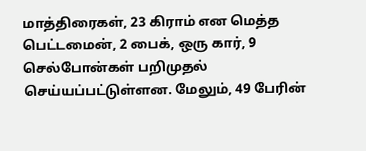மாத்திரைகள், 23 கிராம் என மெத்த பெட்டமைன், 2 பைக், ஒரு கார், 9 செல்போன்கள் பறிமுதல் செய்யப்பட்டுள்ளன. மேலும், 49 பேரின்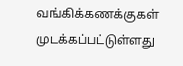வங்கிக்கணக்குகள் முடக்கப்பட்டுள்ளது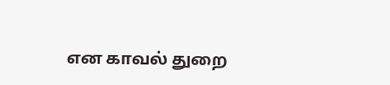என காவல் துறை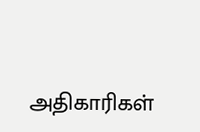அதிகாரிகள்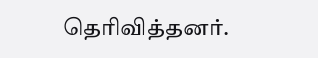தெரிவித்தனர்.